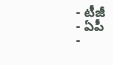- టీజీ
- ఏపీ
-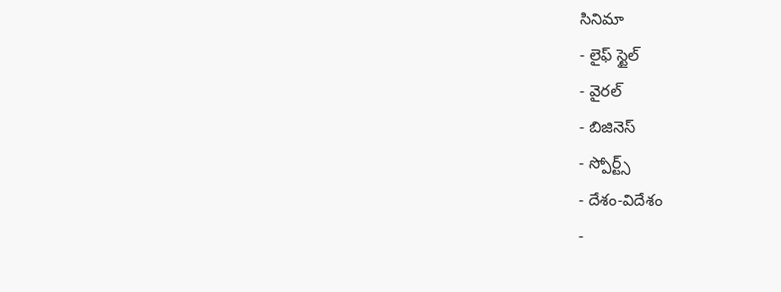సినిమా
- లైఫ్ స్టైల్
- వైరల్
- బిజినెస్
- స్పోర్ట్స్
- దేశం-విదేశం
-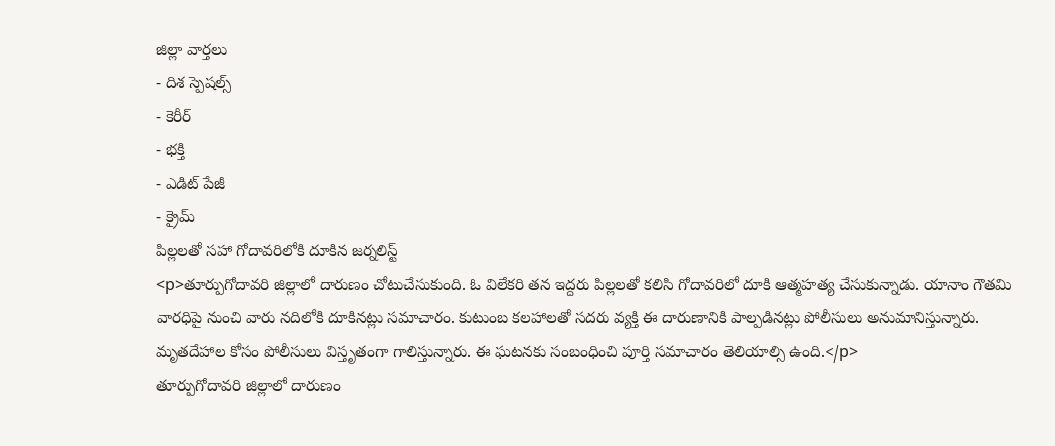జిల్లా వార్తలు
- దిశ స్పెషల్స్
- కెరీర్
- భక్తి
- ఎడిట్ పేజీ
- క్రైమ్
పిల్లలతో సహా గోదావరిలోకి దూకిన జర్నలిస్ట్
<p>తూర్పుగోదావరి జిల్లాలో దారుణం చోటుచేసుకుంది. ఓ విలేకరి తన ఇద్దరు పిల్లలతో కలిసి గోదావరిలో దూకి ఆత్మహత్య చేసుకున్నాడు. యానాం గౌతమి వారధిపై నుంచి వారు నదిలోకి దూకినట్లు సమాచారం. కుటుంబ కలహాలతో సదరు వ్యక్తి ఈ దారుణానికి పాల్పడినట్లు పోలీసులు అనుమానిస్తున్నారు. మృతదేహాల కోసం పోలీసులు విస్తృతంగా గాలిస్తున్నారు. ఈ ఘటనకు సంబంధించి పూర్తి సమాచారం తెలియాల్సి ఉంది.</p>
తూర్పుగోదావరి జిల్లాలో దారుణం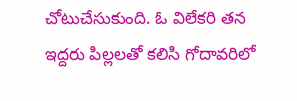చోటుచేసుకుంది. ఓ విలేకరి తన ఇద్దరు పిల్లలతో కలిసి గోదావరిలో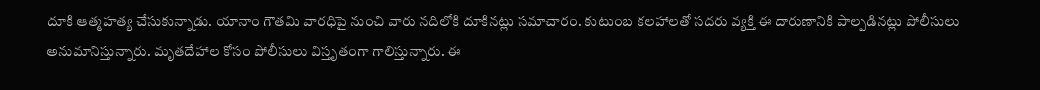దూకి ఆత్మహత్య చేసుకున్నాడు. యానాం గౌతమి వారధిపై నుంచి వారు నదిలోకి దూకినట్లు సమాచారం. కుటుంబ కలహాలతో సదరు వ్యక్తి ఈ దారుణానికి పాల్పడినట్లు పోలీసులు అనుమానిస్తున్నారు. మృతదేహాల కోసం పోలీసులు విస్తృతంగా గాలిస్తున్నారు. ఈ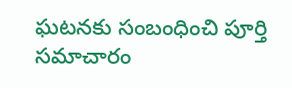ఘటనకు సంబంధించి పూర్తి సమాచారం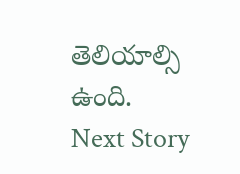తెలియాల్సి ఉంది.
Next Story